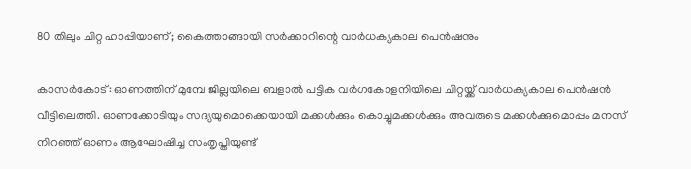80 തിലും ചിറ്റ ഹാപ്പിയാണ്; കൈത്താങ്ങായി സര്‍ക്കാറിന്റെ വാര്‍ധക്യകാല പെന്‍ഷനും

കാസര്‍കോട്: ഓണത്തിന് മുമ്പേ ജില്ലയിലെ ബളാല്‍ പട്ടിക വര്‍ഗകോളനിയിലെ ചിറ്റയ്ക്ക് വാര്‍ധക്യകാല പെന്‍ഷന്‍  വീട്ടിലെത്തി. ഓണക്കോടിയും സദ്യയുമൊക്കെയായി മക്കള്‍ക്കും കൊച്ചുമക്കള്‍ക്കും അവരുടെ മക്കള്‍ക്കുമൊപ്പം മനസ് നിറഞ്ഞ് ഓണം ആഘോഷിച്ച സംതൃപ്തിയുണ്ട്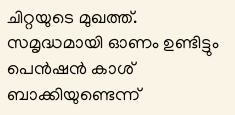ചിറ്റയുടെ മുഖത്ത്. സമൃദ്ധമായി ഓണം ഉണ്ടിട്ടും പെന്‍ഷന്‍ കാശ് ബാക്കിയുണ്ടെന്ന്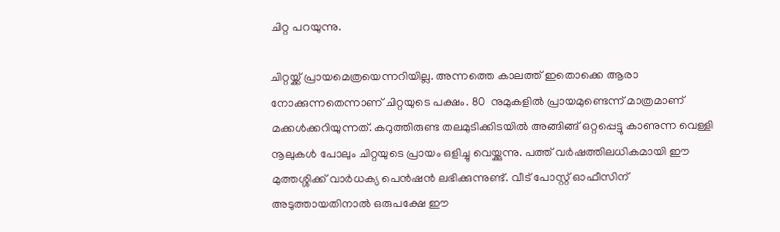ചിറ്റ പറയുന്നു.

ചിറ്റയ്ക്ക് പ്രായമെത്രയെന്നറിയില്ല. അന്നത്തെ കാലത്ത് ഇതൊക്കെ ആരാ നോക്കുന്നതെന്നാണ് ചിറ്റയുടെ പക്ഷം. 80  നുമുകളില്‍ പ്രായമുണ്ടെന്ന് മാത്രമാണ് മക്കള്‍ക്കറിയുന്നത്. കറുത്തിരുണ്ട തലമുടിക്കിടയില്‍ അങ്ങിങ്ങ് ഒറ്റപ്പെട്ടു കാണുന്ന വെള്ളി നൂലുകള്‍ പോലും ചിറ്റയുടെ പ്രായം ഒളിച്ചു വെയ്ക്കുന്നു. പത്ത് വര്‍ഷത്തിലധികമായി ഈ മുത്തശ്ശിക്ക് വാര്‍ധക്യ പെന്‍ഷന്‍ ലഭിക്കുന്നുണ്ട്. വീട് പോസ്റ്റ് ഓഫീസിന് അടുത്തായതിനാല്‍ ഒരുപക്ഷേ ഈ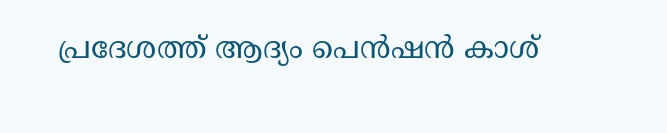പ്രദേശത്ത് ആദ്യം പെന്‍ഷന്‍ കാശ്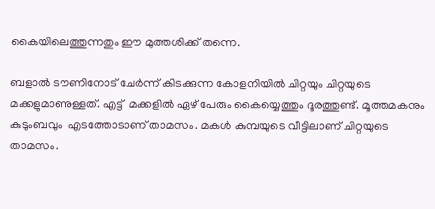കൈയിലെത്തുന്നതും ഈ മുത്തശിക്ക് തന്നെ.

ബളാല്‍ ടൗണിനോട് ചേര്‍ന്ന് കിടക്കുന്ന കോളനിയില്‍ ചിറ്റയും ചിറ്റയുടെ മക്കളുമാണുള്ളത്. എട്ട്  മക്കളില്‍ ഏഴ് പേരും കൈയ്യെത്തും ദൂരത്തുണ്ട്. മൂത്തമകനും കുടുംബവും  എടത്തോടാണ് താമസം. മകള്‍ കുമ്പയുടെ വീട്ടിലാണ് ചിറ്റയുടെ താമസം.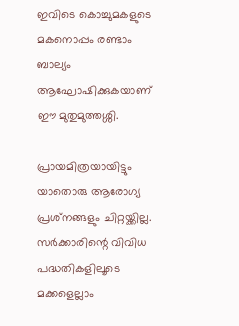ഇവിടെ കൊച്ചുമകളുടെ മകനൊപ്പം രണ്ടാം ബാല്യം ആഘോഷിക്കുകയാണ് ഈ മുതുമുത്തശ്ശി.

പ്രായമിത്രയായിട്ടും യാതൊരു ആരോഗ്യ പ്രശ്‌നങ്ങളും ചിറ്റയ്ക്കില്ല. സര്‍ക്കാരിന്റെ വിവിധ പദ്ധതികളിലൂടെ മക്കളെല്ലാം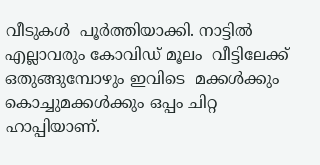വീടുകള്‍  പൂര്‍ത്തിയാക്കി. നാട്ടില്‍ എല്ലാവരും കോവിഡ് മൂലം  വീട്ടിലേക്ക് ഒതുങ്ങുമ്പോഴും ഇവിടെ  മക്കള്‍ക്കും കൊച്ചുമക്കള്‍ക്കും ഒപ്പം ചിറ്റ ഹാപ്പിയാണ്.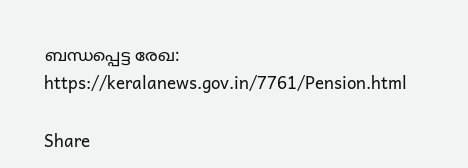ബന്ധപ്പെട്ട രേഖ: https://keralanews.gov.in/7761/Pension.html

Share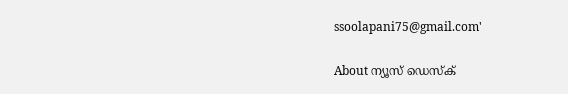ssoolapani75@gmail.com'

About ന്യൂസ് ഡെസ്ക്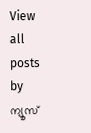View all posts by ന്യൂസ്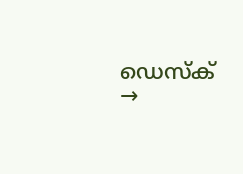ഡെസ്ക് →